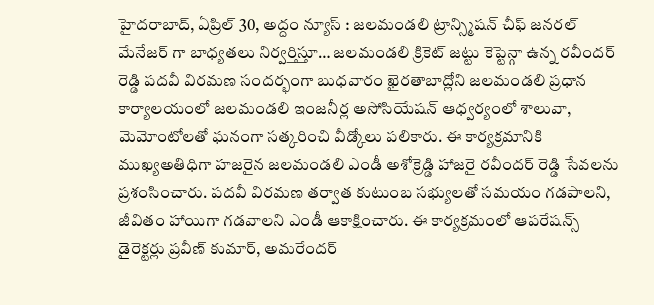హైదరాబాద్, ఏప్రిల్ 30, అద్దం న్యూస్ : జలమండలి ట్రాన్స్మిషన్ చీఫ్ జనరల్ మేనేజర్ గా బాధ్యతలు నిర్వర్తిస్తూ… జలమండలి క్రికెట్ జట్టు కెప్టెన్గా ఉన్న రవీందర్ రెడ్డి పదవీ విరమణ సందర్భంగా బుధవారం ఖైరతాబాద్లోని జలమండలి ప్రధాన కార్యాలయంలో జలమండలి ఇంజనీర్ల అసోసియేషన్ ఆధ్వర్యంలో శాలువా, మెమోంటోలతో ఘనంగా సత్కరించి వీడ్కోలు పలికారు. ఈ కార్యక్రమానికి ముఖ్యఅతిధిగా హజరైన జలమండలి ఎండీ అశోక్రెడ్డి హాజరై రవీందర్ రెడ్డి సేవలను ప్రశంసించారు. పదవీ విరమణ తర్వాత కుటుంబ సభ్యులతో సమయం గడపాలని, జీవితం హాయిగా గడవాలని ఎండీ ఆకాక్షించారు. ఈ కార్యక్రమంలో ఆపరేషన్స్ డైరెక్టర్లు ప్రవీణ్ కుమార్, అమరేందర్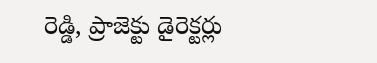రెడ్డి, ప్రాజెక్టు డైరెక్టర్లు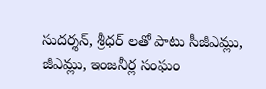సుదర్శన్, శ్రీధర్ లతో పాటు సీజీఎమ్లు, జీఎమ్లు, ఇంజనీర్ల సంఘం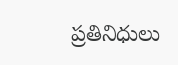ప్రతినిధులు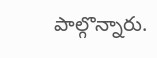పాల్గొన్నారు.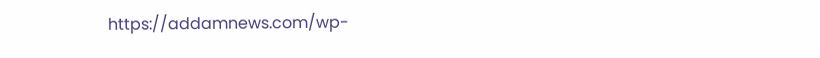https://addamnews.com/wp-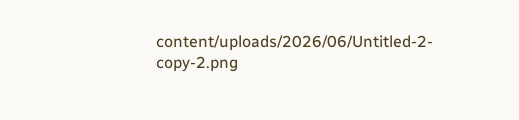content/uploads/2026/06/Untitled-2-copy-2.png